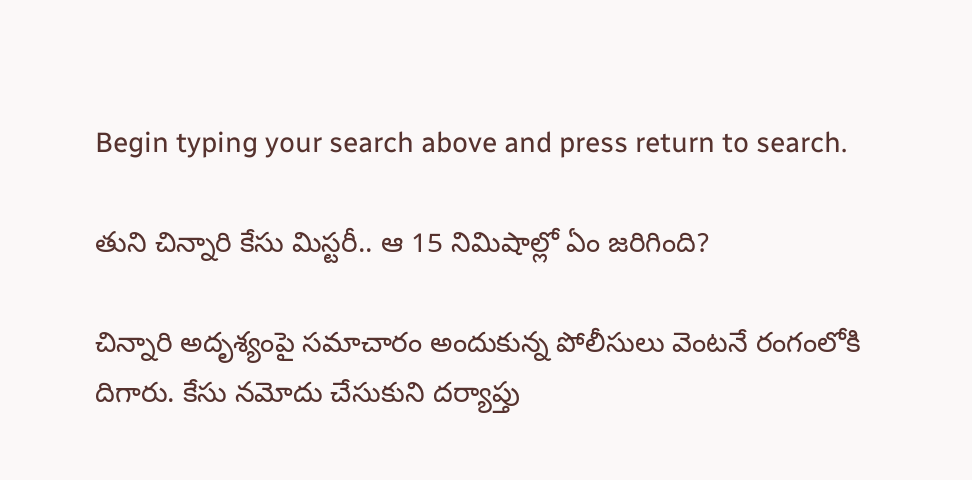Begin typing your search above and press return to search.

తుని చిన్నారి కేసు మిస్టరీ.. ఆ 15 నిమిషాల్లో ఏం జరిగింది?

చిన్నారి అదృశ్యంపై సమాచారం అందుకున్న పోలీసులు వెంటనే రంగంలోకి దిగారు. కేసు నమోదు చేసుకుని దర్యాప్తు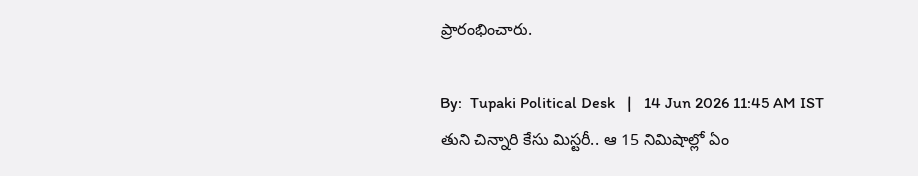ప్రారంభించారు.

By:  Tupaki Political Desk   |   14 Jun 2026 11:45 AM IST
తుని చిన్నారి కేసు మిస్టరీ.. ఆ 15 నిమిషాల్లో ఏం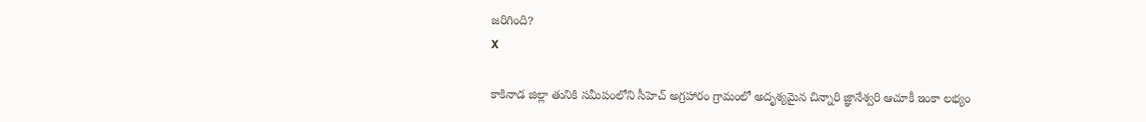జరిగింది?
X

కాకినాడ జిల్లా తునికి సమీపంలోని సీహెచ్ అగ్రహారం గ్రామంలో అదృశ్యమైన చిన్నారి జ్ఞానేశ్వరి ఆచూకీ ఇంకా లభ్యం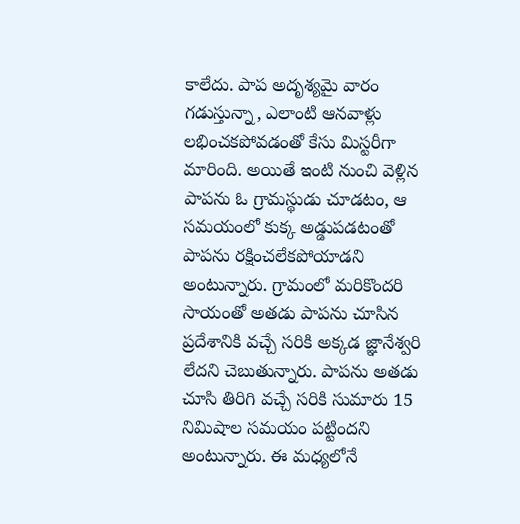కాలేదు. పాప అదృశ్యమై వారం గడుస్తున్నా, ఎలాంటి ఆనవాళ్లు లభించకపోవడంతో కేసు మిస్టరీగా మారింది. అయితే ఇంటి నుంచి వెళ్లిన పాపను ఓ గ్రామస్థుడు చూడటం, ఆ సమయంలో కుక్క అడ్డుపడటంతో పాపను రక్షించలేకపోయాడని అంటున్నారు. గ్రామంలో మరికొందరి సాయంతో అతడు పాపను చూసిన ప్రదేశానికి వచ్చే సరికి అక్కడ జ్ఞానేశ్వరి లేదని చెబుతున్నారు. పాపను అతడు చూసి తిరిగి వచ్చే సరికి సుమారు 15 నిమిషాల సమయం పట్టిందని అంటున్నారు. ఈ మధ్యలోనే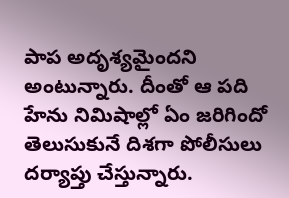పాప అదృశ్యమైందని అంటున్నారు. దీంతో ఆ పది హేను నిమిషాల్లో ఏం జరిగిందో తెలుసుకునే దిశగా పోలీసులు దర్యాప్తు చేస్తున్నారు.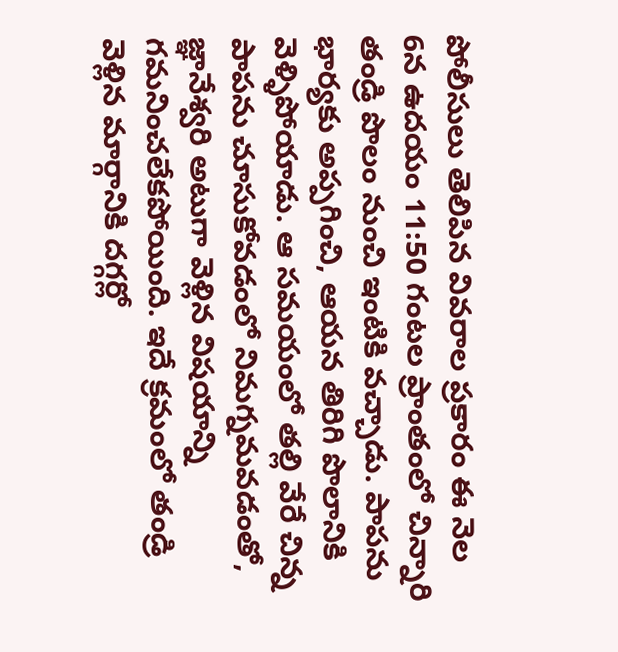పోలీసులు తెలిపిన వివరాల ప్రకారం ఈ నెల 6న ఉదయం 11:50 గంటల ప్రాంతంలో చిన్నారి తండ్రి పొలం నుంచి ఇంటికి వచ్చాడు. పాపను భార్యకు అప్పగించి, ఆయన తిరిగి పొలానికి వెళ్ళిపోయాడు. ఆ సమయంలో తల్లి వేరే చిన్న పాపను చూసుకోవడంలో నిమగ్నమవడంతో, జ్ఞానేశ్వరి అటుగా వెళ్లిన విషయాన్ని గమనించలేకపోయింది. ఇదే క్రమంలో తండ్రి వెళ్లిన మార్గానికి దగ్గర్లో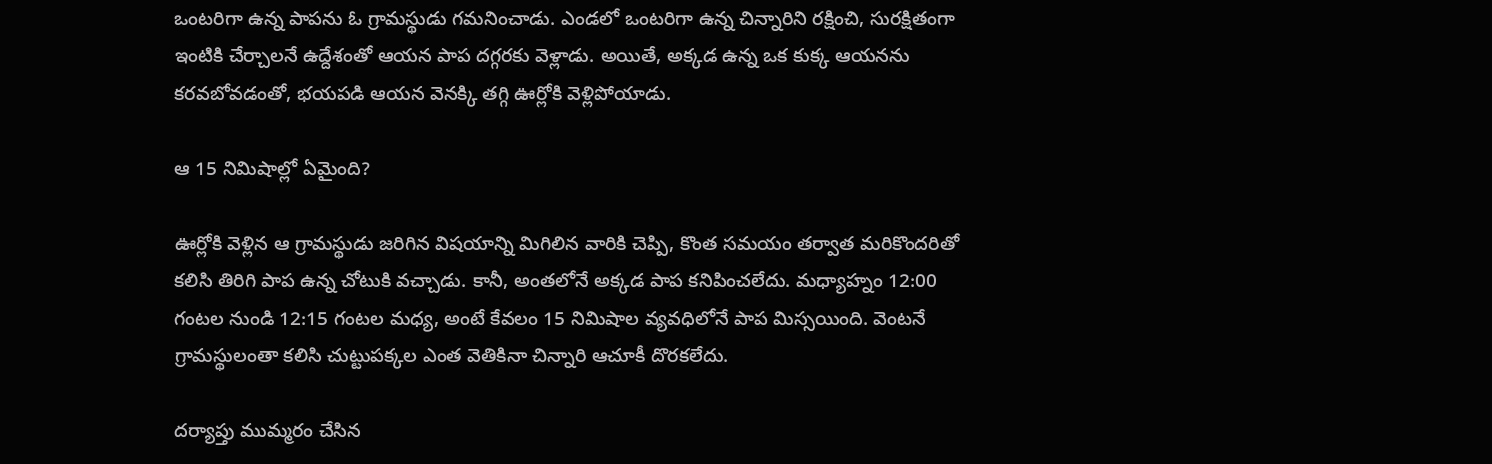ఒంటరిగా ఉన్న పాపను ఓ గ్రామస్థుడు గమనించాడు. ఎండలో ఒంటరిగా ఉన్న చిన్నారిని రక్షించి, సురక్షితంగా ఇంటికి చేర్చాలనే ఉద్దేశంతో ఆయన పాప దగ్గరకు వెళ్లాడు. అయితే, అక్కడ ఉన్న ఒక కుక్క ఆయనను కరవబోవడంతో, భయపడి ఆయన వెనక్కి తగ్గి ఊర్లోకి వెళ్లిపోయాడు.

ఆ 15 నిమిషాల్లో ఏమైంది?

ఊర్లోకి వెళ్లిన ఆ గ్రామస్థుడు జరిగిన విషయాన్ని మిగిలిన వారికి చెప్పి, కొంత సమయం తర్వాత మరికొందరితో కలిసి తిరిగి పాప ఉన్న చోటుకి వచ్చాడు. కానీ, అంతలోనే అక్కడ పాప కనిపించలేదు. మధ్యాహ్నం 12:00 గంటల నుండి 12:15 గంటల మధ్య, అంటే కేవలం 15 నిమిషాల వ్యవధిలోనే పాప మిస్సయింది. వెంటనే గ్రామస్థులంతా కలిసి చుట్టుపక్కల ఎంత వెతికినా చిన్నారి ఆచూకీ దొరకలేదు.

దర్యాప్తు ముమ్మరం చేసిన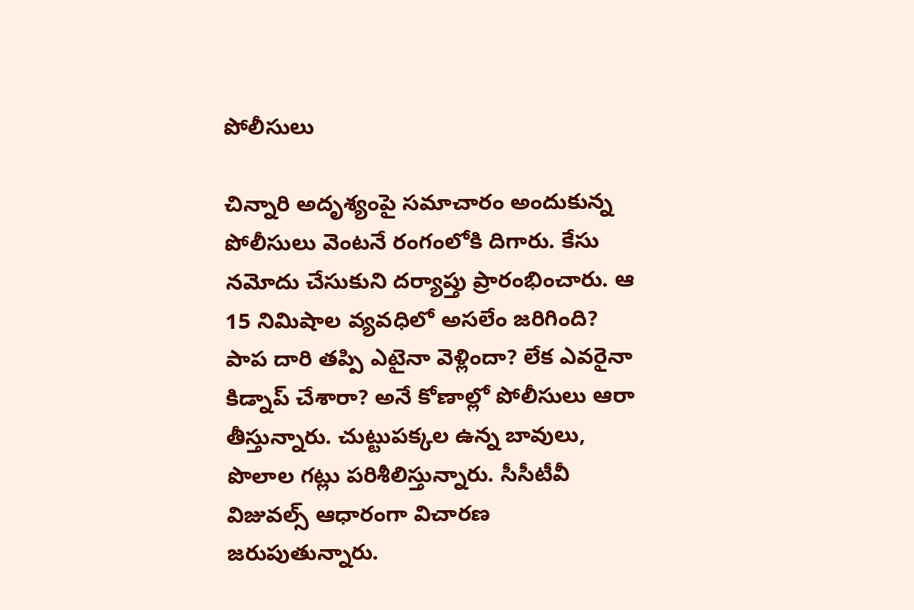పోలీసులు

చిన్నారి అదృశ్యంపై సమాచారం అందుకున్న పోలీసులు వెంటనే రంగంలోకి దిగారు. కేసు నమోదు చేసుకుని దర్యాప్తు ప్రారంభించారు. ఆ 15 నిమిషాల వ్యవధిలో అసలేం జరిగింది? పాప దారి తప్పి ఎటైనా వెళ్లిందా? లేక ఎవరైనా కిడ్నాప్ చేశారా? అనే కోణాల్లో పోలీసులు ఆరా తీస్తున్నారు. చుట్టుపక్కల ఉన్న బావులు, పొలాల గట్లు పరిశీలిస్తున్నారు. సీసీటీవీ విజువల్స్ ఆధారంగా విచారణ జరుపుతున్నారు.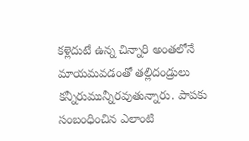కళ్లెదుటే ఉన్న చిన్నారి అంతలోనే మాయమవడంతో తల్లిదండ్రులు కన్నీరుమున్నీరవుతున్నారు. పాపకు సంబంధించిన ఎలాంటి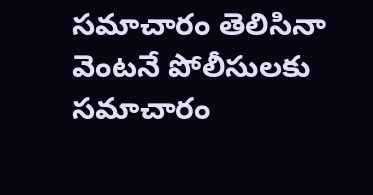సమాచారం తెలిసినా వెంటనే పోలీసులకు సమాచారం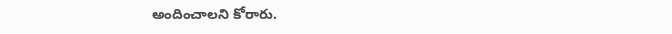అందించాలని కోరారు.